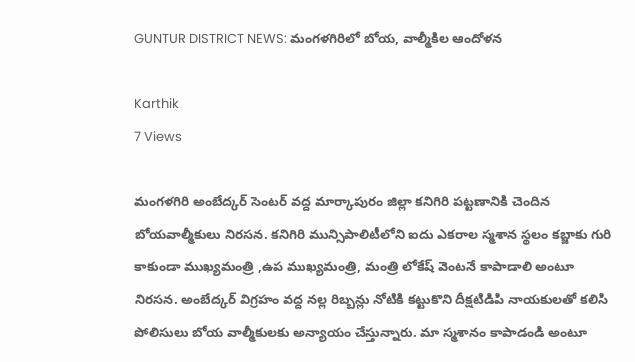GUNTUR DISTRICT NEWS: మంగళగిరిలో బోయ, వాల్మీకిల‌ ఆందోళన

Karthik
7 Views

మంగళగిరి అంబేద్కర్ సెంటర్ వద్ద మార్కాపురం జిల్లా కనిగిరి పట్టణానికి చెందిన బోయవాల్మీకులు నిరసన. కనిగిరి మున్సిపాలిటీలోని ఐదు ఎకరాల స్మశాన స్థలం కబ్జాకు గురి కాకుండా ముఖ్యమంత్రి ,ఉప ముఖ్యమంత్రి, మంత్రి లోకేష్ వెంటనే కాపాడాలి అంటూ నిరసన. అంబేద్కర్ విగ్రహం వద్ద నల్ల రిబ్బన్లు నోటికి కట్టుకొని దీక్షటిడిపి నాయకులతో కలిసి పోలిసులు బోయ వాల్మీకులకు అన్యాయం చేస్తున్నారు. మా స్మశానం కాపాడండి అంటూ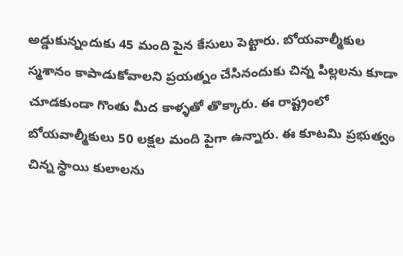అడ్డుకున్నందుకు 45 మంది పైన కేసులు పెట్టారు. బోయవాల్మీకుల స్మశానం కాపాడుకోవాలని ప్రయత్నం చేసినందుకు చిన్న పిల్లలను కూడా చూడకుండా గొంతు మీద కాళ్ళతో తొక్కారు. ఈ రాష్ట్రంలో బోయవాల్మీకులు 50 లక్షల మంది పైగా ఉన్నారు. ఈ కూటమి ప్రభుత్వం చిన్న స్థాయి కులాలను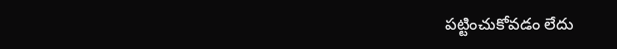పట్టించుకోవడం లేదు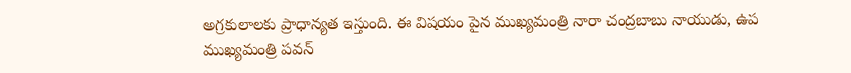అగ్రకులాలకు ప్రాధాన్యత ఇస్తుంది. ఈ విషయం పైన ముఖ్యమంత్రి నారా చంద్రబాబు నాయుడు, ఉప ముఖ్యమంత్రి పవన్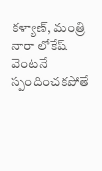కళ్యాణ్, మంత్రి నారా లోకేష్ వెంటనే స్పందించకపోతే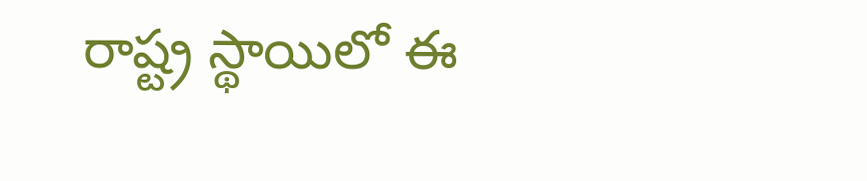రాష్ట్ర స్థాయిలో ఈ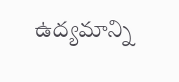ఉద్యమాన్ని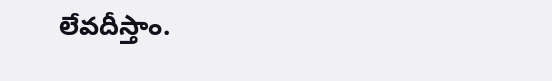లేవదీస్తాం.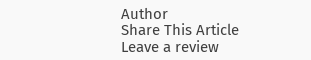Author
Share This Article
Leave a review